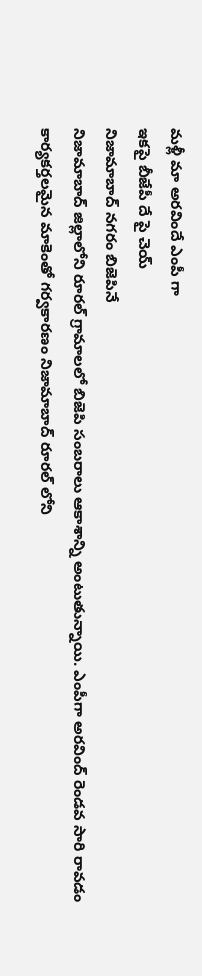మళ్లీ మా అరవిందే ఎంపీ గా
ఇకపై బీజేపీ దే పై చెయ్
నిజామాబాద్ నగరం బిజెపినే
నిజామాబాద్ జిల్లాలోని రూరల్ గ్రామాలలో బిజెపి సంబరాలు ఆకాశాన్ని అంటుతున్నాయి. ఎంపీగా అరవింద్ రెండవ సారి రావడం కార్యకర్తలమైన మాకెంతో గర్వకారణం నిజామాబాద్ రూరల్ లోని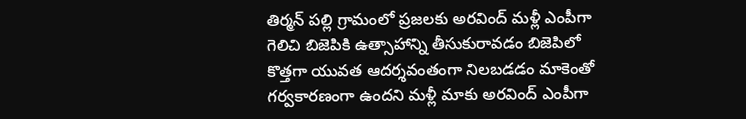తిర్మన్ పల్లి గ్రామంలో ప్రజలకు అరవింద్ మళ్లీ ఎంపీగా గెలిచి బిజెపికి ఉత్సాహాన్ని తీసుకురావడం బిజెపిలో కొత్తగా యువత ఆదర్శవంతంగా నిలబడడం మాకెంతో గర్వకారణంగా ఉందని మళ్లీ మాకు అరవింద్ ఎంపీగా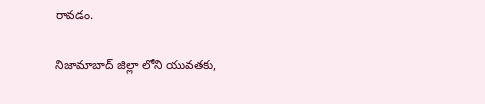రావడం.

నిజామాబాద్ జిల్లా లోని యువతకు,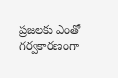ప్రజలకు ఎంతో గర్వకారణంగా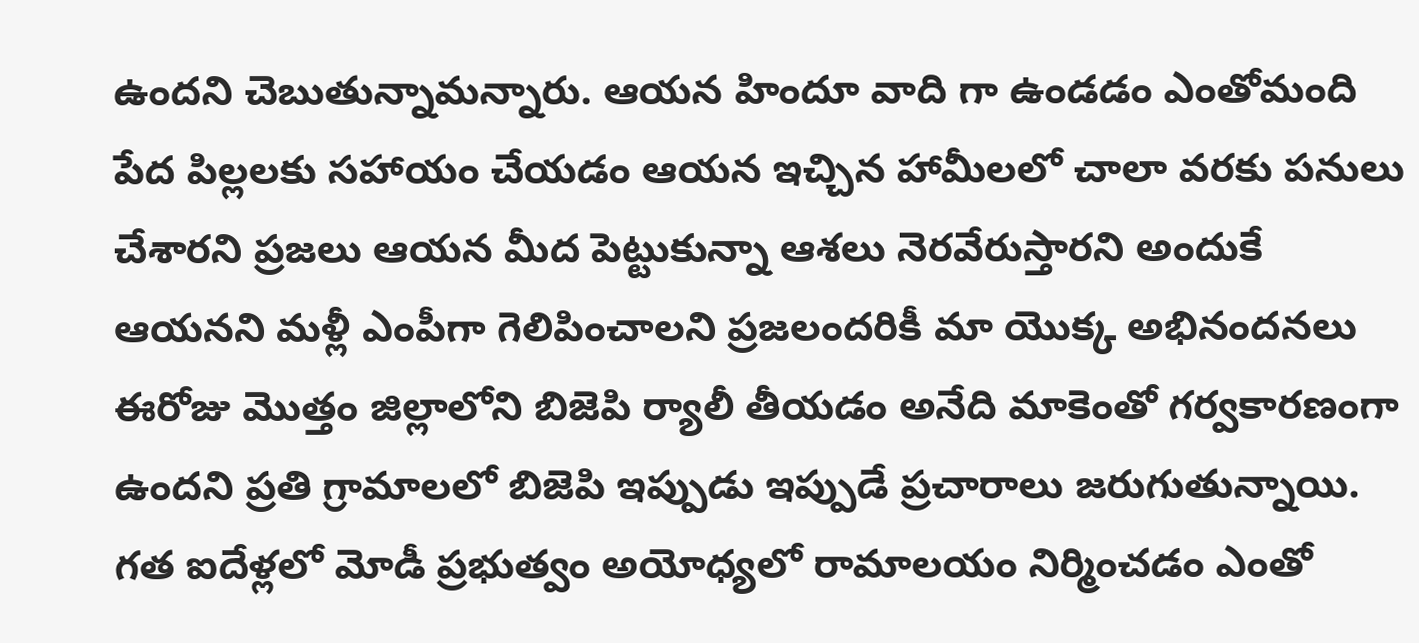ఉందని చెబుతున్నామన్నారు. ఆయన హిందూ వాది గా ఉండడం ఎంతోమంది పేద పిల్లలకు సహాయం చేయడం ఆయన ఇచ్చిన హామీలలో చాలా వరకు పనులు చేశారని ప్రజలు ఆయన మీద పెట్టుకున్నా ఆశలు నెరవేరుస్తారని అందుకే ఆయనని మళ్లీ ఎంపీగా గెలిపించాలని ప్రజలందరికీ మా యొక్క అభినందనలు ఈరోజు మొత్తం జిల్లాలోని బిజెపి ర్యాలీ తీయడం అనేది మాకెంతో గర్వకారణంగా ఉందని ప్రతి గ్రామాలలో బిజెపి ఇప్పుడు ఇప్పుడే ప్రచారాలు జరుగుతున్నాయి. గత ఐదేళ్లలో మోడీ ప్రభుత్వం అయోధ్యలో రామాలయం నిర్మించడం ఎంతో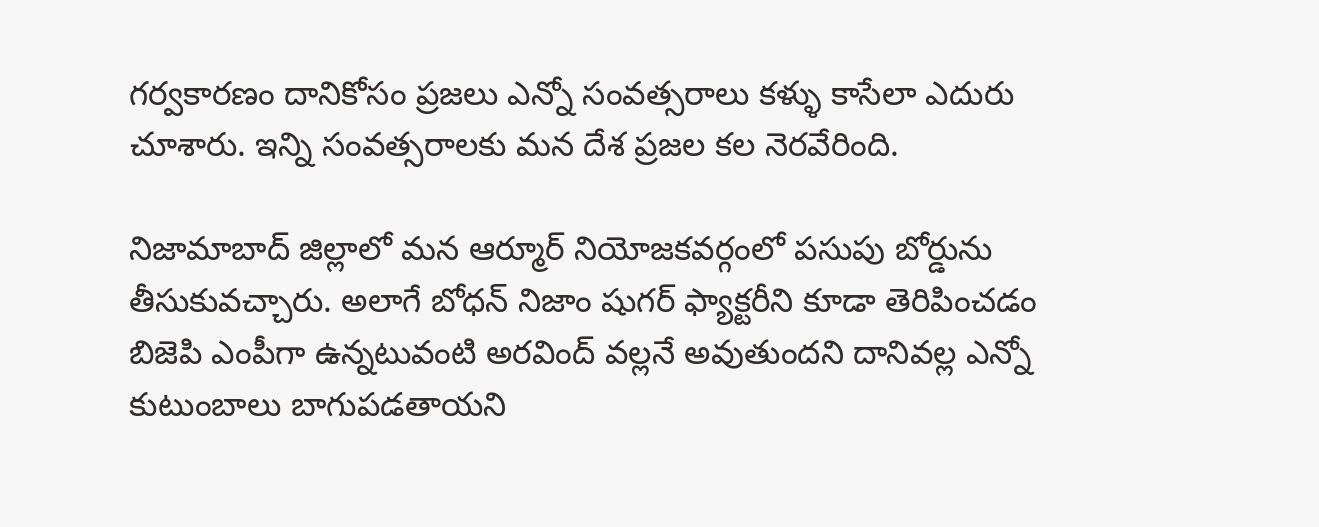గర్వకారణం దానికోసం ప్రజలు ఎన్నో సంవత్సరాలు కళ్ళు కాసేలా ఎదురు చూశారు. ఇన్ని సంవత్సరాలకు మన దేశ ప్రజల కల నెరవేరింది.

నిజామాబాద్ జిల్లాలో మన ఆర్మూర్ నియోజకవర్గంలో పసుపు బోర్డును తీసుకువచ్చారు. అలాగే బోధన్ నిజాం షుగర్ ఫ్యాక్టరీని కూడా తెరిపించడం బిజెపి ఎంపీగా ఉన్నటువంటి అరవింద్ వల్లనే అవుతుందని దానివల్ల ఎన్నో కుటుంబాలు బాగుపడతాయని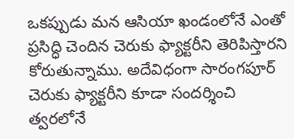ఒకప్పుడు మన ఆసియా ఖండంలోనే ఎంతో ప్రసిద్ధి చెందిన చెరుకు ఫ్యాక్టరీని తెరిపిస్తారని కోరుతున్నాము. అదేవిధంగా సారంగపూర్ చెరుకు ఫ్యాక్టరీని కూడా సందర్శించి త్వరలోనే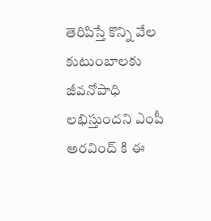తెరిపిస్తే కొన్ని వేల కుటుంబాలకు జీవనోపాధి లభిస్తుందని ఎంపీ అరవింద్ కి ఈ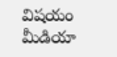విషయం మీడియా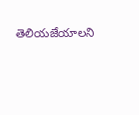తెలియజేయాలని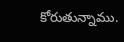కోరుతున్నాము.